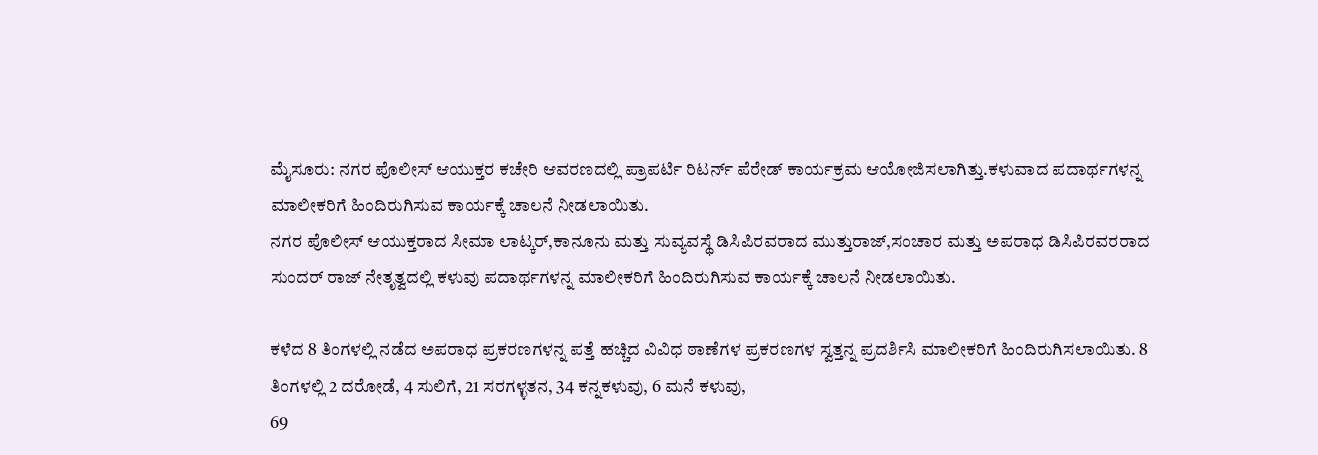ಮೈಸೂರು: ನಗರ ಪೊಲೀಸ್ ಆಯುಕ್ತರ ಕಚೇರಿ ಆವರಣದಲ್ಲಿ ಪ್ರಾಪರ್ಟಿ ರಿಟರ್ನ್ ಪೆರೇಡ್ ಕಾರ್ಯಕ್ರಮ ಆಯೋಜಿಸಲಾಗಿತ್ತು.ಕಳುವಾದ ಪದಾರ್ಥಗಳನ್ನ ಮಾಲೀಕರಿಗೆ ಹಿಂದಿರುಗಿಸುವ ಕಾರ್ಯಕ್ಕೆ ಚಾಲನೆ ನೀಡಲಾಯಿತು.
ನಗರ ಪೊಲೀಸ್ ಆಯುಕ್ತರಾದ ಸೀಮಾ ಲಾಟ್ಕರ್,ಕಾನೂನು ಮತ್ತು ಸುವ್ಯವಸ್ಥೆ ಡಿಸಿಪಿರವರಾದ ಮುತ್ತುರಾಜ್,ಸಂಚಾರ ಮತ್ತು ಅಪರಾಧ ಡಿಸಿಪಿರವರರಾದ ಸುಂದರ್ ರಾಜ್ ನೇತೃತ್ವದಲ್ಲಿ ಕಳುವು ಪದಾರ್ಥಗಳನ್ನ ಮಾಲೀಕರಿಗೆ ಹಿಂದಿರುಗಿಸುವ ಕಾರ್ಯಕ್ಕೆ ಚಾಲನೆ ನೀಡಲಾಯಿತು.

ಕಳೆದ 8 ತಿಂಗಳಲ್ಲಿ ನಡೆದ ಅಪರಾಧ ಪ್ರಕರಣಗಳನ್ನ ಪತ್ತೆ ಹಚ್ಚಿದ ವಿವಿಧ ಠಾಣೆಗಳ ಪ್ರಕರಣಗಳ ಸ್ವತ್ತನ್ನ ಪ್ರದರ್ಶಿಸಿ ಮಾಲೀಕರಿಗೆ ಹಿಂದಿರುಗಿಸಲಾಯಿತು. 8 ತಿಂಗಳಲ್ಲಿ 2 ದರೋಡೆ, 4 ಸುಲಿಗೆ, 21 ಸರಗಳ್ಳತನ, 34 ಕನ್ನಕಳುವು, 6 ಮನೆ ಕಳುವು,
69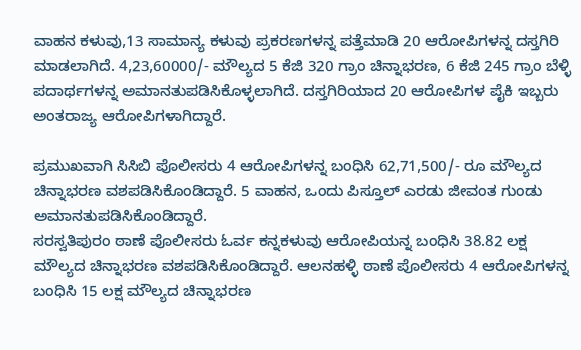ವಾಹನ ಕಳುವು,13 ಸಾಮಾನ್ಯ ಕಳುವು ಪ್ರಕರಣಗಳನ್ನ ಪತ್ತೆಮಾಡಿ 20 ಆರೋಪಿಗಳನ್ನ ದಸ್ತಗಿರಿ ಮಾಡಲಾಗಿದೆ. 4,23,60000/- ಮೌಲ್ಯದ 5 ಕೆಜಿ 320 ಗ್ರಾಂ ಚಿನ್ನಾಭರಣ, 6 ಕೆಜಿ 245 ಗ್ರಾಂ ಬೆಳ್ಳಿ ಪದಾರ್ಥಗಳನ್ನ ಅಮಾನತುಪಡಿಸಿಕೊಳ್ಳಲಾಗಿದೆ. ದಸ್ತಗಿರಿಯಾದ 20 ಆರೋಪಿಗಳ ಪೈಕಿ ಇಬ್ಬರು ಅಂತರಾಜ್ಯ ಆರೋಪಿಗಳಾಗಿದ್ದಾರೆ.

ಪ್ರಮುಖವಾಗಿ ಸಿಸಿಬಿ ಪೊಲೀಸರು 4 ಆರೋಪಿಗಳನ್ನ ಬಂಧಿಸಿ 62,71,500/- ರೂ ಮೌಲ್ಯದ ಚಿನ್ನಾಭರಣ ವಶಪಡಿಸಿಕೊಂಡಿದ್ದಾರೆ. 5 ವಾಹನ, ಒಂದು ಪಿಸ್ತೂಲ್ ಎರಡು ಜೀವಂತ ಗುಂಡು ಅಮಾನತುಪಡಿಸಿಕೊಂಡಿದ್ದಾರೆ.
ಸರಸ್ವತಿಪುರಂ ಠಾಣೆ ಪೊಲೀಸರು ಓರ್ವ ಕನ್ನಕಳುವು ಆರೋಪಿಯನ್ನ ಬಂಧಿಸಿ 38.82 ಲಕ್ಷ ಮೌಲ್ಯದ ಚಿನ್ನಾಭರಣ ವಶಪಡಿಸಿಕೊಂಡಿದ್ದಾರೆ. ಆಲನಹಳ್ಳಿ ಠಾಣೆ ಪೊಲೀಸರು 4 ಆರೋಪಿಗಳನ್ನ ಬಂಧಿಸಿ 15 ಲಕ್ಷ ಮೌಲ್ಯದ ಚಿನ್ನಾಭರಣ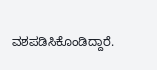ವಶಪಡಿಸಿಕೊಂಡಿದ್ದಾರೆ.